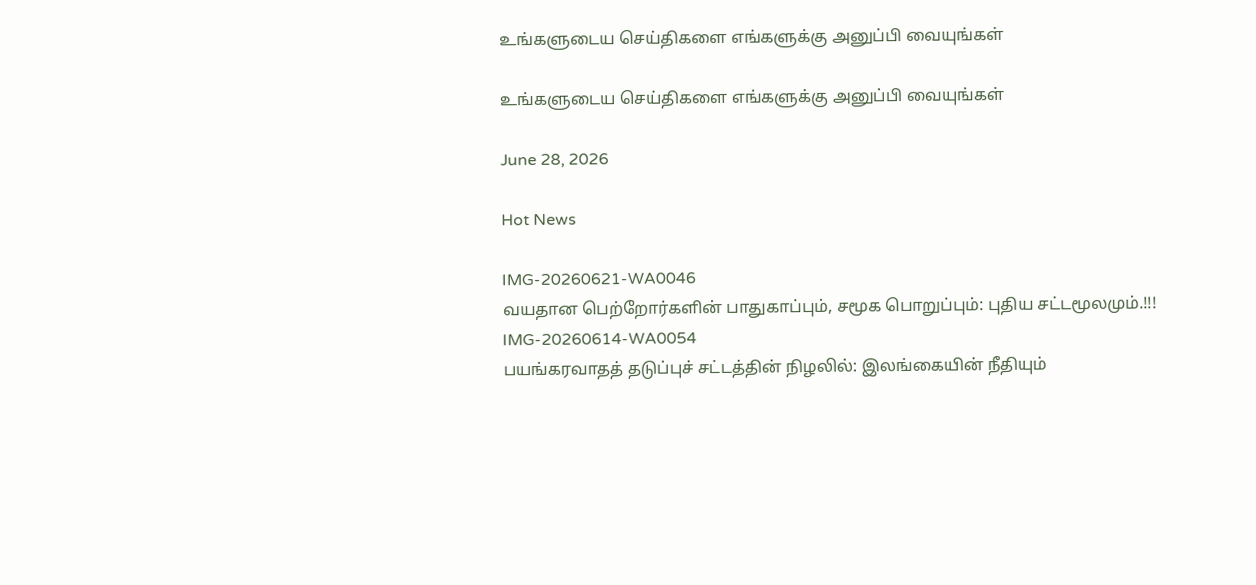உங்களுடைய செய்திகளை எங்களுக்கு அனுப்பி வையுங்கள்

உங்களுடைய செய்திகளை எங்களுக்கு அனுப்பி வையுங்கள்

June 28, 2026

Hot News

IMG-20260621-WA0046
வயதான பெற்றோர்களின் பாதுகாப்பும், சமூக பொறுப்பும்: புதிய சட்டமூலமும்.!!!
IMG-20260614-WA0054
பயங்கரவாதத் தடுப்புச் சட்டத்தின் நிழலில்: இலங்கையின் நீதியும்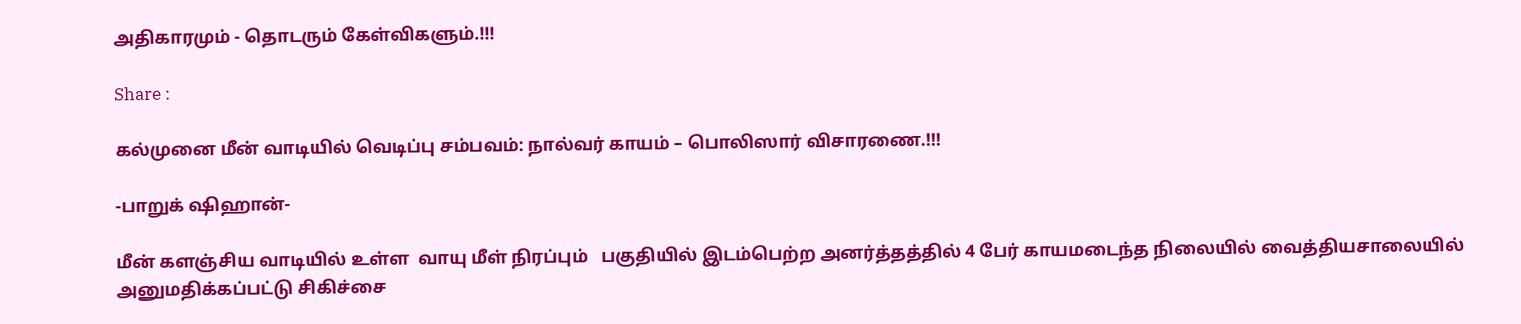அதிகாரமும் - தொடரும் கேள்விகளும்.!!!

Share :

கல்முனை மீன் வாடியில் வெடிப்பு சம்பவம்: நால்வர் காயம் – பொலிஸார் விசாரணை.!!!

-பாறுக் ஷிஹான்-

மீன் களஞ்சிய வாடியில் உள்ள  வாயு மீள் நிரப்பும்   பகுதியில் இடம்பெற்ற அனர்த்தத்தில் 4 பேர் காயமடைந்த நிலையில் வைத்தியசாலையில் அனுமதிக்கப்பட்டு சிகிச்சை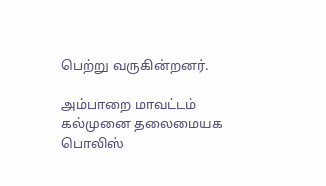பெற்று வருகின்றனர்.

அம்பாறை மாவட்டம் கல்முனை தலைமையக பொலிஸ்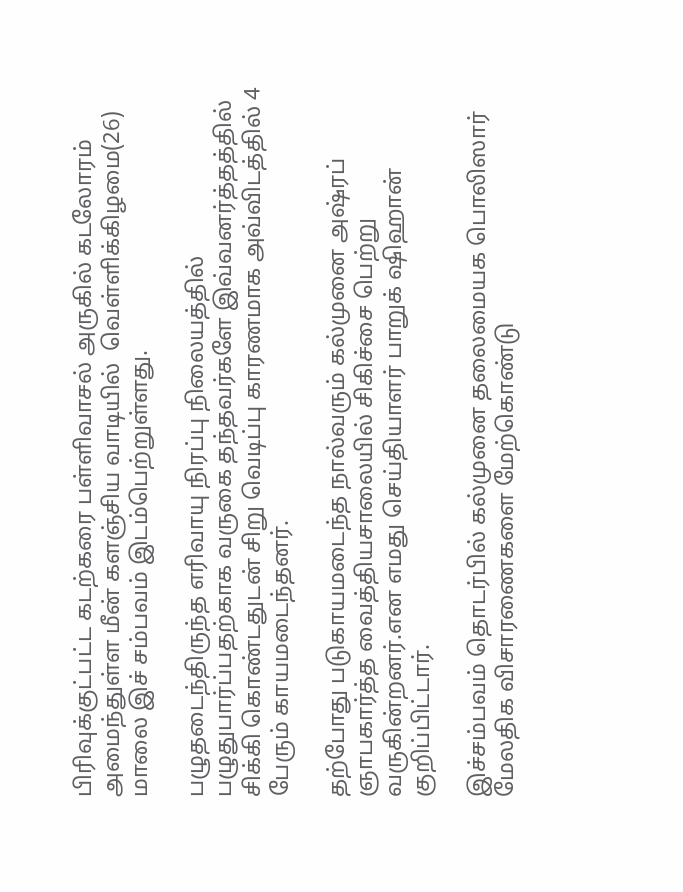பிரிவுக்குட்பட்ட கடற்கரை பள்ளிவாசல் அருகில் கடலோரம் அமைந்துள்ள மீன் களஞ்சிய வாடியில்  வெள்ளிக்கிழமை(26) மாலை இச் சம்பவம் இடம்பெற்றுள்ளது.

பழுதடைந்திருந்த எரிவாயு நிரப்பு நிலையத்தில் பழுதுபார்ப்பதற்காக வருகை தந்தவர்களே இவ்வனர்த்தத்தில் சிக்கி கொண்டதுடன் சிறு வெடிப்பு காரணமாக அவ்விடத்தில் 4 பேரும் காயமடைந்தனர்.

தற்போது படுகாயமடைந்த நால்வரும் கல்முனை அஷ்ரப் ஞாபகார்த்த வைத்தியசாலையில் சிகிச்சை பெற்று வருகின்றனர்.என எமது செய்தியாளர் பாறுக் ஷிஹான் குறிப்பிட்டார்.

இச்சம்பவம் தொடர்பில் கல்முனை தலைமையக பொலிஸார் மேலதிக விசாரணைகளை மேற்கொண்டு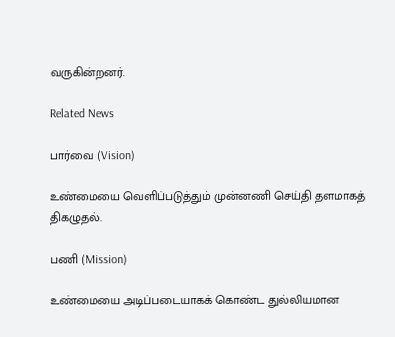வருகின்றனர்.

Related News

பார்வை (Vision)

உண்மையை வெளிப்படுத்தும் முன்னணி செய்தி தளமாகத் திகழுதல்.

பணி (Mission)

உண்மையை அடிப்படையாகக் கொண்ட துல்லியமான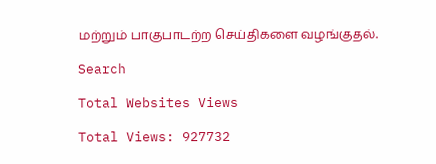மற்றும் பாகுபாடற்ற செய்திகளை வழங்குதல்.

Search

Total Websites Views

Total Views: 927732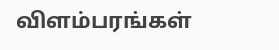விளம்பரங்கள்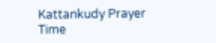Kattankudy Prayer Time